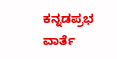ಕನ್ನಡಪ್ರಭ ವಾರ್ತೆ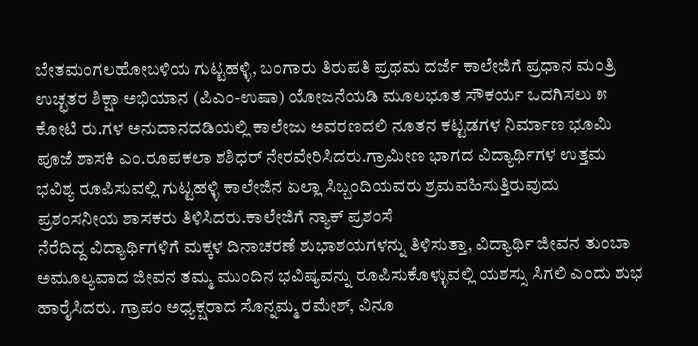ಬೇತಮಂಗಲಹೋಬಳಿಯ ಗುಟ್ಟಹಳ್ಳಿ, ಬಂಗಾರು ತಿರುಪತಿ ಪ್ರಥಮ ದರ್ಜೆ ಕಾಲೇಜಿಗೆ ಪ್ರಧಾನ ಮಂತ್ರಿ ಉಚ್ಛತರ ಶಿಕ್ಷಾ ಅಭಿಯಾನ (ಪಿಎಂ-ಉಷಾ) ಯೋಜನೆಯಡಿ ಮೂಲಭೂತ ಸೌಕರ್ಯ ಒದಗಿಸಲು ೫ ಕೋಟಿ ರು.ಗಳ ಅನುದಾನದಡಿಯಲ್ಲಿ ಕಾಲೇಜು ಅವರಣದಲಿ ನೂತನ ಕಟ್ಟಡಗಳ ನಿರ್ಮಾಣ ಭೂಮಿ ಪೂಜೆ ಶಾಸಕಿ ಎಂ.ರೂಪಕಲಾ ಶಶಿಧರ್ ನೇರವೇರಿಸಿದರು.ಗ್ರಾಮೀಣ ಭಾಗದ ವಿದ್ಯಾರ್ಥಿಗಳ ಉತ್ತಮ ಭವಿಶ್ಯ ರೂಪಿಸುವಲ್ಲಿ ಗುಟ್ಟಹಳ್ಳಿ ಕಾಲೇಜಿನ ಏಲ್ಲಾ ಸಿಬ್ಬಂದಿಯವರು ಶ್ರಮವಹಿಸುತ್ತಿರುವುದು ಪ್ರಶಂಸನೀಯ ಶಾಸಕರು ತಿಳಿಸಿದರು.ಕಾಲೇಜಿಗೆ ನ್ಯಾಕ್ ಪ್ರಶಂಸೆ
ನೆರೆದಿದ್ದ ವಿದ್ಯಾರ್ಥಿಗಳಿಗೆ ಮಕ್ಕಳ ದಿನಾಚರಣೆ ಶುಭಾಶಯಗಳನ್ನು ತಿಳಿಸುತ್ತಾ, ವಿದ್ಯಾರ್ಥಿ ಜೀವನ ತುಂಬಾ ಅಮೂಲ್ಯವಾದ ಜೀವನ ತಮ್ಮ ಮುಂದಿನ ಭವಿಷ್ಯವನ್ನು ರೂಪಿಸುಕೊಳ್ಳುವಲ್ಲಿ ಯಶಸ್ಸು ಸಿಗಲಿ ಎಂದು ಶುಭ ಹಾರೈಸಿದರು. ಗ್ರಾಪಂ ಅಧ್ಯಕ್ಷರಾದ ಸೊನ್ನಮ್ಮ ರಮೇಶ್, ವಿನೂ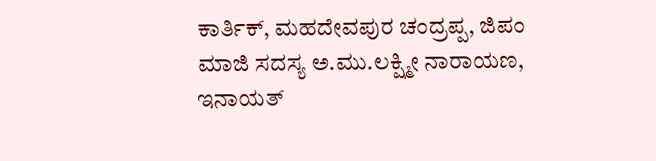ಕಾರ್ತಿಕ್, ಮಹದೇವಪುರ ಚಂದ್ರಪ್ಪ, ಜಿಪಂ ಮಾಜಿ ಸದಸ್ಯ ಅ.ಮು.ಲಕ್ಷ್ಮೀ ನಾರಾಯಣ, ಇನಾಯತ್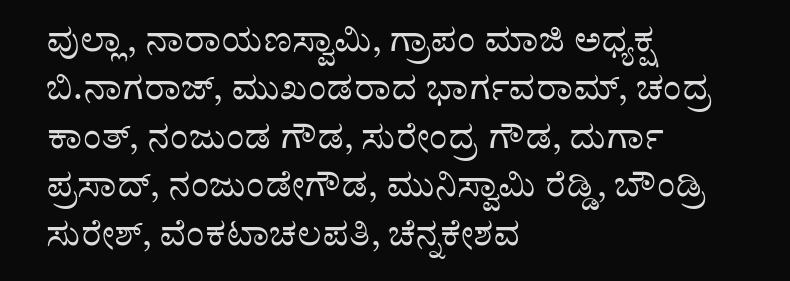ವುಲ್ಲಾ, ನಾರಾಯಣಸ್ವಾಮಿ, ಗ್ರಾಪಂ ಮಾಜಿ ಅಧ್ಯಕ್ಷ ಬಿ.ನಾಗರಾಜ್, ಮುಖಂಡರಾದ ಭಾರ್ಗವರಾಮ್, ಚಂದ್ರ ಕಾಂತ್, ನಂಜುಂಡ ಗೌಡ, ಸುರೇಂದ್ರ ಗೌಡ, ದುರ್ಗಾ ಪ್ರಸಾದ್, ನಂಜುಂಡೇಗೌಡ, ಮುನಿಸ್ವಾಮಿ ರೆಡ್ಡಿ, ಬೌಂಡ್ರಿ ಸುರೇಶ್, ವೆಂಕಟಾಚಲಪತಿ, ಚೆನ್ನಕೇಶವ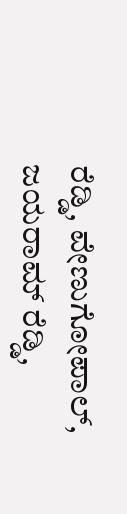ರೆಡ್ಡಿ, ವೇಣುಗೋಪಾಲ್, ಜಯರಾಮ್ ರೆಡ್ಡಿ,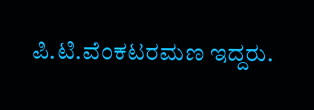ಪಿ.ಟಿ.ವೆಂಕಟರಮಣ ಇದ್ದರು.